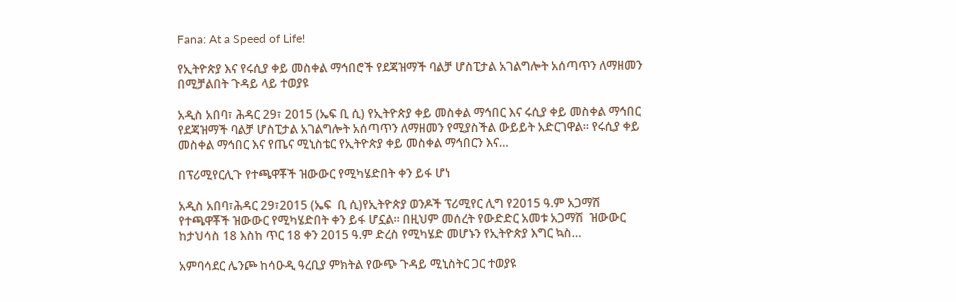Fana: At a Speed of Life!

የኢትዮጵያ እና የሩሲያ ቀይ መስቀል ማኅበሮች የደጃዝማች ባልቻ ሆስፒታል አገልግሎት አሰጣጥን ለማዘመን በሚቻልበት ጉዳይ ላይ ተወያዩ

አዲስ አበባ፣ ሕዳር 29፣ 2015 (ኤፍ ቢ ሲ) የኢትዮጵያ ቀይ መስቀል ማኅበር እና ሩሲያ ቀይ መስቀል ማኅበር የደጃዝማች ባልቻ ሆስፒታል አገልግሎት አሰጣጥን ለማዘመን የሚያስችል ውይይት አድርገዋል። የሩሲያ ቀይ መስቀል ማኅበር እና የጤና ሚኒስቴር የኢትዮጵያ ቀይ መስቀል ማኅበርን እና…

በፕሪሚየርሊጉ የተጫዋቾች ዝውውር የሚካሄድበት ቀን ይፋ ሆነ

አዲስ አበባ፣ሕዳር 29፣2015 (ኤፍ  ቢ ሲ)የኢትዮጵያ ወንዶች ፕሪሚየር ሊግ የ2015 ዓ.ም አጋማሽ የተጫዋቾች ዝውውር የሚካሄድበት ቀን ይፋ ሆኗል፡፡ በዚህም መሰረት የውድድር አመቱ አጋማሽ  ዝውውር ከታህሳስ 18 እስከ ጥር 18 ቀን 2015 ዓ.ም ድረስ የሚካሄድ መሆኑን የኢትዮጵያ እግር ኳስ…

አምባሳደር ሌንጮ ከሳዑዲ ዓረቢያ ምክትል የውጭ ጉዳይ ሚኒስትር ጋር ተወያዩ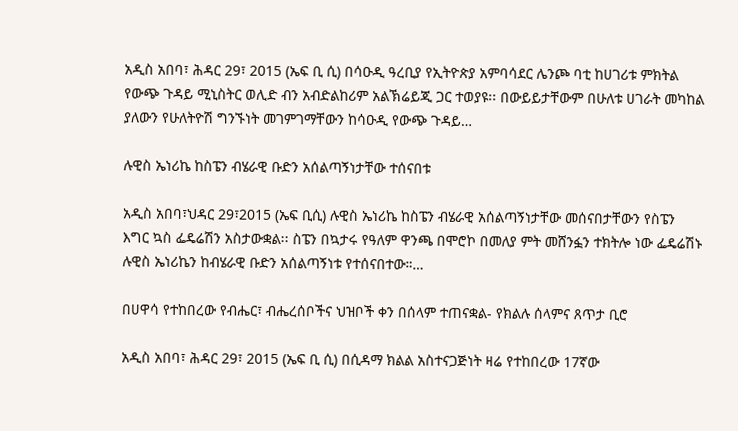አዲስ አበባ፣ ሕዳር 29፣ 2015 (ኤፍ ቢ ሲ) በሳዑዲ ዓረቢያ የኢትዮጵያ አምባሳደር ሌንጮ ባቲ ከሀገሪቱ ምክትል የውጭ ጉዳይ ሚኒስትር ወሊድ ብን አብድልከሪም አልኽሬይጂ ጋር ተወያዩ፡፡ በውይይታቸውም በሁለቱ ሀገራት መካከል ያለውን የሁለትዮሽ ግንኙነት መገምገማቸውን ከሳዑዲ የውጭ ጉዳይ…

ሉዊስ ኤነሪኬ ከስፔን ብሄራዊ ቡድን አሰልጣኝነታቸው ተሰናበቱ

አዲስ አበባ፣ህዳር 29፣2015 (ኤፍ ቢሲ) ሉዊስ ኤነሪኬ ከስፔን ብሄራዊ አሰልጣኝነታቸው መሰናበታቸውን የስፔን እግር ኳስ ፌዴሬሽን አስታውቋል፡፡ ስፔን በኳታሩ የዓለም ዋንጫ በሞሮኮ በመለያ ምት መሸንፏን ተክትሎ ነው ፌዴሬሽኑ ሉዊስ ኤነሪኬን ከብሄራዊ ቡድን አሰልጣኝነቱ የተሰናበተው።…

በሀዋሳ የተከበረው የብሔር፣ ብሔረሰቦችና ህዝቦች ቀን በሰላም ተጠናቋል- የክልሉ ሰላምና ጸጥታ ቢሮ

አዲስ አበባ፣ ሕዳር 29፣ 2015 (ኤፍ ቢ ሲ) በሲዳማ ክልል አስተናጋጅነት ዛሬ የተከበረው 17ኛው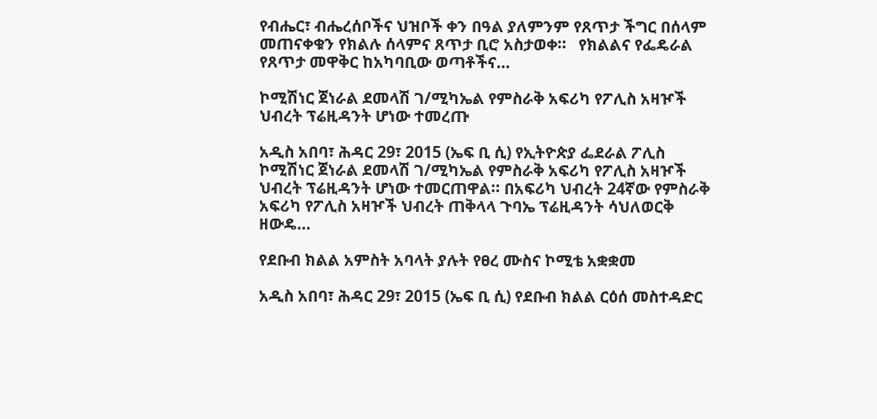የብሔር፣ ብሔረሰቦችና ህዝቦች ቀን በዓል ያለምንም የጸጥታ ችግር በሰላም መጠናቀቁን የክልሉ ሰላምና ጸጥታ ቢሮ አስታወቀ።   የክልልና የፌዴራል የጸጥታ መዋቅር ከአካባቢው ወጣቶችና…

ኮሚሽነር ጀነራል ደመላሽ ገ/ሚካኤል የምስራቅ አፍሪካ የፖሊስ አዛዦች ህብረት ፕሬዚዳንት ሆነው ተመረጡ

አዲስ አበባ፣ ሕዳር 29፣ 2015 (ኤፍ ቢ ሲ) የኢትዮጵያ ፌደራል ፖሊስ ኮሚሽነር ጀነራል ደመላሽ ገ/ሚካኤል የምስራቅ አፍሪካ የፖሊስ አዛዦች ህብረት ፕሬዚዳንት ሆነው ተመርጠዋል። በአፍሪካ ህብረት 24ኛው የምስራቅ አፍሪካ የፖሊስ አዛዦች ህብረት ጠቅላላ ጉባኤ ፕሬዚዳንት ሳህለወርቅ ዘውዴ…

የደቡብ ክልል አምስት አባላት ያሉት የፀረ ሙስና ኮሚቴ አቋቋመ

አዲስ አበባ፣ ሕዳር 29፣ 2015 (ኤፍ ቢ ሲ) የደቡብ ክልል ርዕሰ መስተዳድር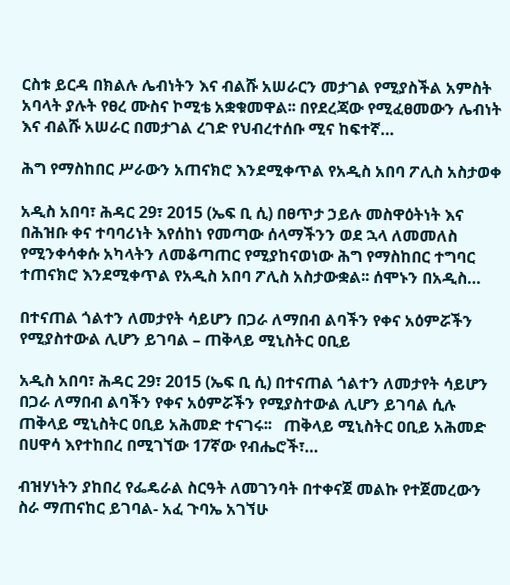ርስቱ ይርዳ በክልሉ ሌብነትን እና ብልሹ አሠራርን መታገል የሚያስችል አምስት አባላት ያሉት የፀረ ሙስና ኮሚቴ አቋቁመዋል፡፡ በየደረጃው የሚፈፀመውን ሌብነት እና ብልሹ አሠራር በመታገል ረገድ የህብረተሰቡ ሚና ከፍተኛ…

ሕግ የማስከበር ሥራውን አጠናክሮ እንደሚቀጥል የአዲስ አበባ ፖሊስ አስታወቀ

አዲስ አበባ፣ ሕዳር 29፣ 2015 (ኤፍ ቢ ሲ) በፀጥታ ኃይሉ መስዋዕትነት እና በሕዝቡ ቀና ተባባሪነት እየሰከነ የመጣው ሰላማችንን ወደ ኋላ ለመመለስ የሚንቀሳቀሱ አካላትን ለመቆጣጠር የሚያከናወነው ሕግ የማስከበር ተግባር ተጠናክሮ እንደሚቀጥል የአዲስ አበባ ፖሊስ አስታውቋል፡፡ ሰሞኑን በአዲስ…

በተናጠል ጎልተን ለመታየት ሳይሆን በጋራ ለማበብ ልባችን የቀና አዕምሯችን የሚያስተውል ሊሆን ይገባል – ጠቅላይ ሚኒስትር ዐቢይ

አዲስ አበባ፣ ሕዳር 29፣ 2015 (ኤፍ ቢ ሲ) በተናጠል ጎልተን ለመታየት ሳይሆን በጋራ ለማበብ ልባችን የቀና አዕምሯችን የሚያስተውል ሊሆን ይገባል ሲሉ ጠቅላይ ሚኒስትር ዐቢይ አሕመድ ተናገሩ፡፡   ጠቅላይ ሚኒስትር ዐቢይ አሕመድ በሀዋሳ እየተከበረ በሚገኘው 17ኛው የብሔሮች፣…

ብዝሃነትን ያከበረ የፌዴራል ስርዓት ለመገንባት በተቀናጀ መልኩ የተጀመረውን ስራ ማጠናከር ይገባል- አፈ ጉባኤ አገኘሁ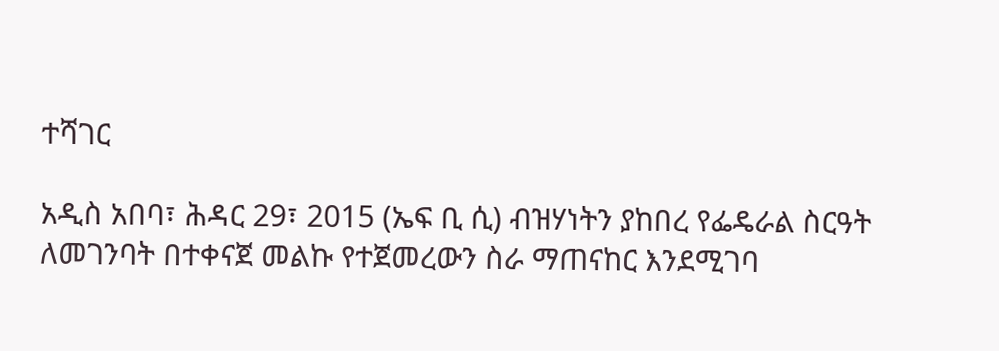ተሻገር

አዲስ አበባ፣ ሕዳር 29፣ 2015 (ኤፍ ቢ ሲ) ብዝሃነትን ያከበረ የፌዴራል ስርዓት ለመገንባት በተቀናጀ መልኩ የተጀመረውን ስራ ማጠናከር እንደሚገባ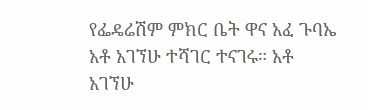የፌዴሬሽም ምክር ቤት ዋና አፈ ጉባኤ አቶ አገኘሁ ተሻገር ተናገሩ። አቶ አገኘሁ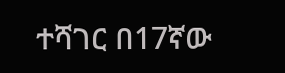ተሻገር በ17ኛው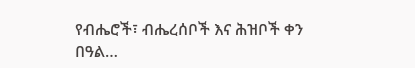የብሔሮች፣ ብሔረሰቦች እና ሕዝቦች ቀን በዓል…